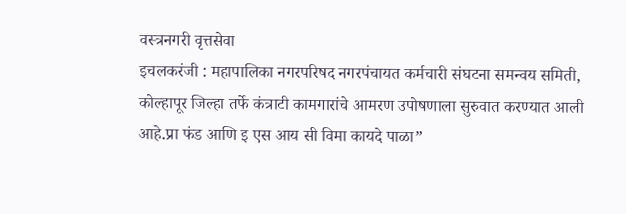वस्त्रनगरी वृत्तसेवा
इचलकरंजी : महापालिका नगरपरिषद नगरपंचायत कर्मचारी संघटना समन्वय समिती, कोल्हापूर जिल्हा तर्फे कंत्राटी कामगारांचे आमरण उपोषणाला सुरुवात करण्यात आली आहे.प्रा फंड आणि इ एस आय सी विमा कायदे पाळा”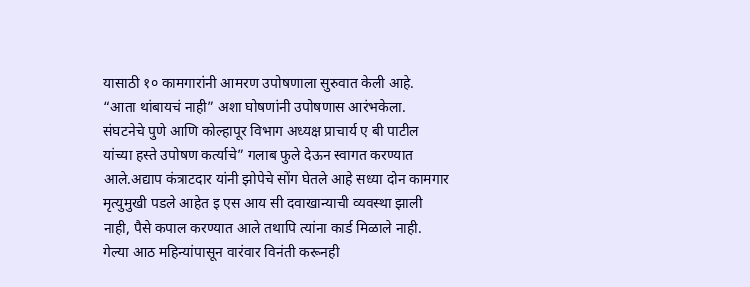यासाठी १० कामगारांनी आमरण उपोषणाला सुरुवात केली आहे. “आता थांबायचं नाही” अशा घोषणांनी उपोषणास आरंभकेला. संघटनेचे पुणे आणि कोल्हापूर विभाग अध्यक्ष प्राचार्य ए बी पाटील यांच्या हस्ते उपोषण कर्त्याचे” गलाब फुले देऊन स्वागत करण्यात आले.अद्याप कंत्राटदार यांनी झोपेचे सोंग घेतले आहे सध्या दोन कामगार मृत्युमुखी पडले आहेत इ एस आय सी दवाखान्याची व्यवस्था झाली नाही, पैसे कपाल करण्यात आले तथापि त्यांना कार्ड मिळाले नाही. गेल्या आठ महिन्यांपासून वारंवार विनंती करूनही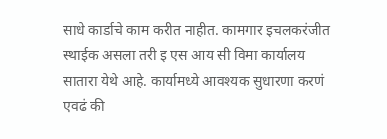साधे कार्डाचे काम करीत नाहीत. कामगार इचलकरंजीत स्थाईक असला तरी इ एस आय सी विमा कार्यालय सातारा येथे आहे. कार्यामध्ये आवश्यक सुधारणा करणं एवढं की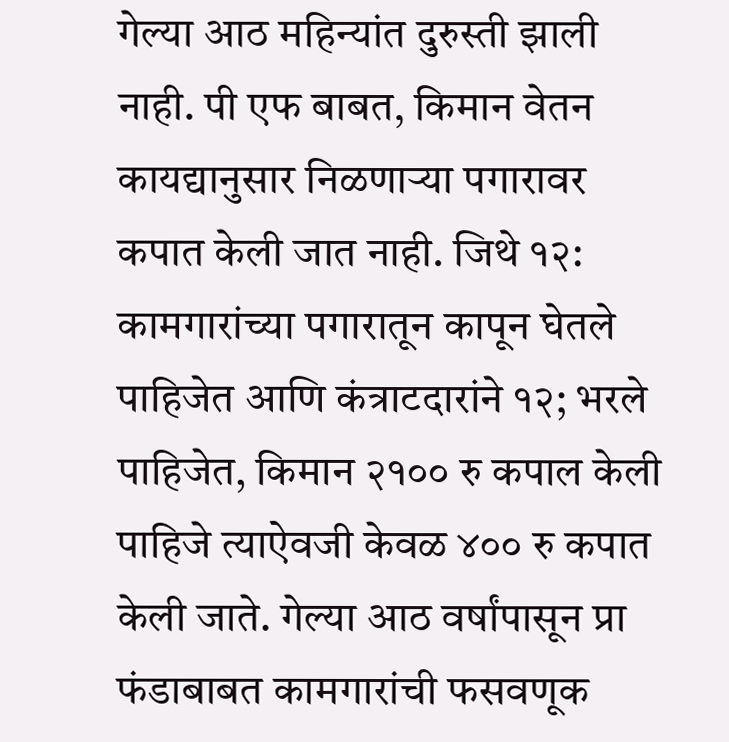गेल्या आठ महिन्यांत दुरुस्ती झाली नाही. पी एफ बाबत, किमान वेतन कायद्यानुसार निळणाऱ्या पगारावर कपात केली जात नाही. जिथे १२: कामगारांच्या पगारातून कापून घेतले पाहिजेत आणि कंत्राटदारांने १२; भरले पाहिजेत, किमान २१०० रु कपाल केली पाहिजे त्याऐवजी केवळ ४०० रु कपात केली जाते. गेल्या आठ वर्षांपासून प्रा फंडाबाबत कामगारांची फसवणूक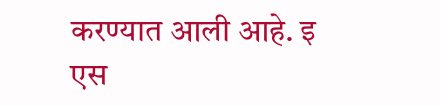करण्यात आली आहे. इ एस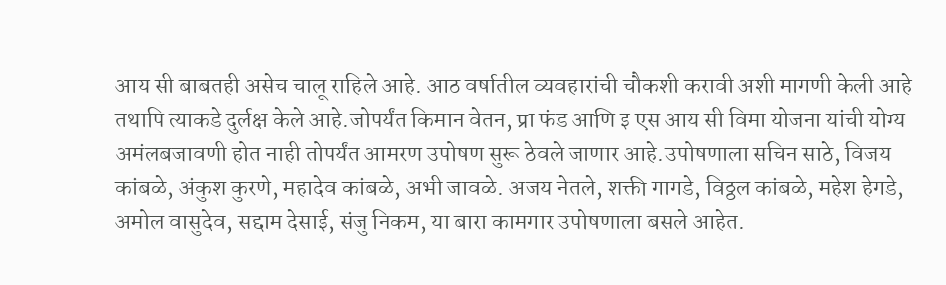आय सी बाबतही असेच चालू राहिले आहे. आठ वर्षातील व्यवहारांची चौकशी करावी अशी मागणी केली आहे तथापि त्याकडे दुर्लक्ष केले आहे.जोपर्यंत किमान वेतन, प्रा फंड आणि इ एस आय सी विमा योजना यांची योग्य अमंलबजावणी होत नाही तोपर्यंत आमरण उपोषण सुरू ठेवले जाणार आहे.उपोषणाला सचिन साठे, विजय कांबळे, अंकुश कुरणे, महादेव कांबळे, अभी जावळे. अजय नेतले, शक्ती गागडे, विठ्ठल कांबळे, महेश हेगडे, अमोल वासुदेव, सद्दाम देसाई, संजु निकम, या बारा कामगार उपोषणाला बसले आहेत.